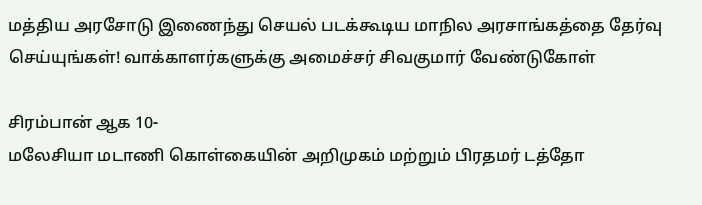மத்திய அரசோடு இணைந்து செயல் படக்கூடிய மாநில அரசாங்கத்தை தேர்வு செய்யுங்கள்! வாக்காளர்களுக்கு அமைச்சர் சிவகுமார் வேண்டுகோள்

சிரம்பான் ஆக 10-
மலேசியா மடாணி கொள்கையின் அறிமுகம் மற்றும் பிரதமர் டத்தோ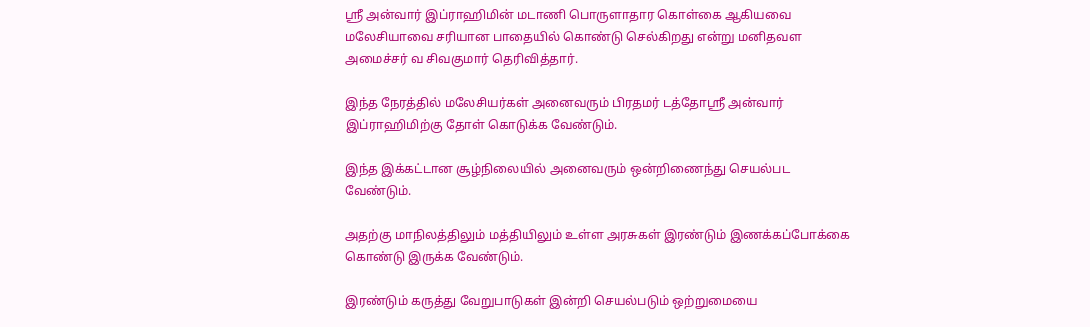ஸ்ரீ அன்வார் இப்ராஹிமின் மடாணி பொருளாதார கொள்கை ஆகியவை மலேசியாவை சரியான பாதையில் கொண்டு செல்கிறது என்று மனிதவள அமைச்சர் வ சிவகுமார் தெரிவித்தார்.

இந்த நேரத்தில் மலேசியர்கள் அனைவரும் பிரதமர் டத்தோஸ்ரீ அன்வார் இப்ராஹிமிற்கு தோள் கொடுக்க வேண்டும்.

இந்த இக்கட்டான சூழ்நிலையில் அனைவரும் ஒன்றிணைந்து செயல்பட வேண்டும்.

அதற்கு மாநிலத்திலும் மத்தியிலும் உள்ள அரசுகள் இரண்டும் இணக்கப்போக்கை கொண்டு இருக்க வேண்டும்.

இரண்டும் கருத்து வேறுபாடுகள் இன்றி செயல்படும் ஒற்றுமையை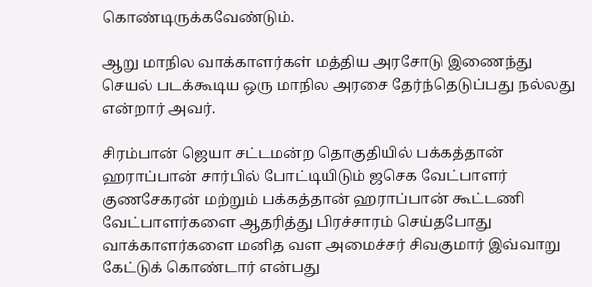கொண்டிருக்கவேண்டும்.

ஆறு மாநில வாக்காளர்கள் மத்திய அரசோடு இணைந்து செயல் படக்கூடிய ஒரு மாநில அரசை தேர்ந்தெடுப்பது நல்லது என்றார் அவர்.

சிரம்பான் ஜெயா சட்டமன்ற தொகுதியில் பக்கத்தான் ஹராப்பான் சார்பில் போட்டியிடும் ஜசெக வேட்பாளர் குணசேகரன் மற்றும் பக்கத்தான் ஹராப்பான் கூட்டணி வேட்பாளர்களை ஆதரித்து பிரச்சாரம் செய்தபோது வாக்காளர்களை மனித வள அமைச்சர் சிவகுமார் இவ்வாறு கேட்டுக் கொண்டார் என்பது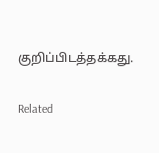குறிப்பிடத்தக்கது.

Related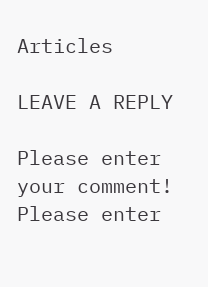Articles

LEAVE A REPLY

Please enter your comment!
Please enter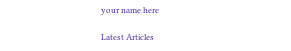your name here

Latest Articles